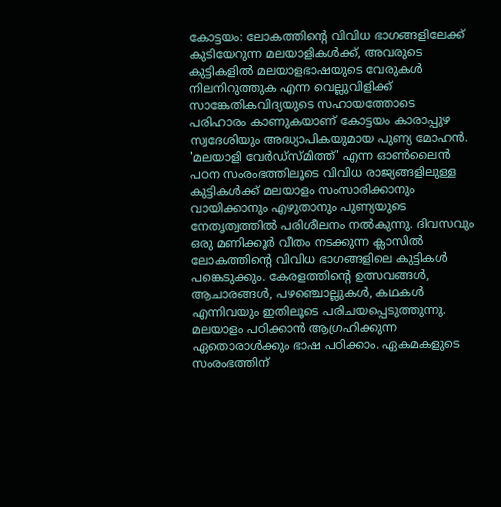കോട്ടയം: ലോകത്തിന്റെ വിവിധ ഭാഗങ്ങളിലേക്ക് കുടിയേറുന്ന മലയാളികൾക്ക്, അവരുടെ കുട്ടികളിൽ മലയാളഭാഷയുടെ വേരുകൾ നിലനിറുത്തുക എന്ന വെല്ലുവിളിക്ക് സാങ്കേതികവിദ്യയുടെ സഹായത്തോടെ പരിഹാരം കാണുകയാണ് കോട്ടയം കാരാപ്പുഴ സ്വദേശിയും അദ്ധ്യാപികയുമായ പുണ്യ മോഹൻ. 'മലയാളി വേർഡ്സ്മിത്ത്' എന്ന ഓൺലൈൻ പഠന സംരംഭത്തിലൂടെ വിവിധ രാജ്യങ്ങളിലുള്ള കുട്ടികൾക്ക് മലയാളം സംസാരിക്കാനും വായിക്കാനും എഴുതാനും പുണ്യയുടെ നേതൃത്വത്തിൽ പരിശീലനം നൽകുന്നു. ദിവസവും ഒരു മണിക്കൂർ വീതം നടക്കുന്ന ക്ലാസിൽ ലോകത്തിന്റെ വിവിധ ഭാഗങ്ങളിലെ കുട്ടികൾ പങ്കെടുക്കും. കേരളത്തിന്റെ ഉത്സവങ്ങൾ, ആചാരങ്ങൾ, പഴഞ്ചൊല്ലുകൾ, കഥകൾ എന്നിവയും ഇതിലൂടെ പരിചയപ്പെടുത്തുന്നു. മലയാളം പഠിക്കാൻ ആഗ്രഹിക്കുന്ന ഏതൊരാൾക്കും ഭാഷ പഠിക്കാം. ഏകമകളുടെ സംരംഭത്തിന്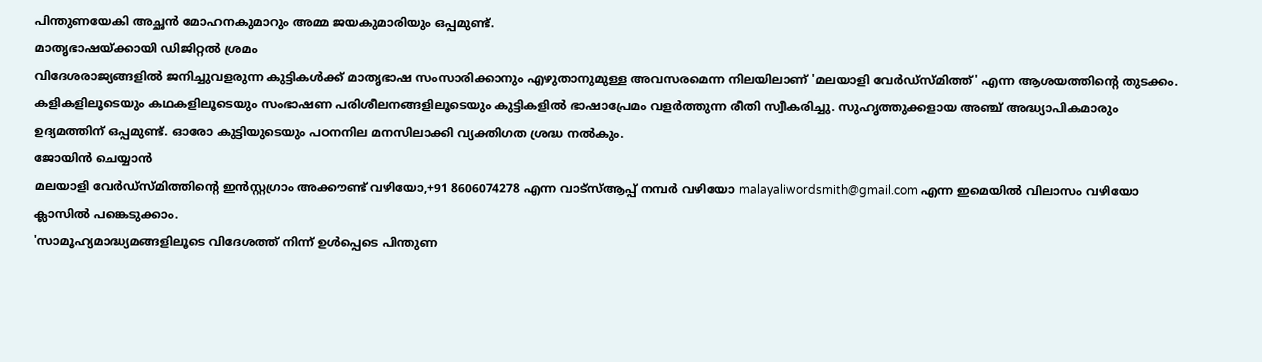പിന്തുണയേകി അച്ഛൻ മോഹനകുമാറും അമ്മ ജയകുമാരിയും ഒപ്പമുണ്ട്.
മാതൃഭാഷയ്ക്കായി ഡിജിറ്റൽ ശ്രമം
വിദേശരാജ്യങ്ങളിൽ ജനിച്ചുവളരുന്ന കുട്ടികൾക്ക് മാതൃഭാഷ സംസാരിക്കാനും എഴുതാനുമുള്ള അവസരമെന്ന നിലയിലാണ് 'മലയാളി വേർഡ്സ്മിത്ത്' എന്ന ആശയത്തിന്റെ തുടക്കം. കളികളിലൂടെയും കഥകളിലൂടെയും സംഭാഷണ പരിശീലനങ്ങളിലൂടെയും കുട്ടികളിൽ ഭാഷാപ്രേമം വളർത്തുന്ന രീതി സ്വീകരിച്ചു. സുഹൃത്തുക്കളായ അഞ്ച് അദ്ധ്യാപികമാരും ഉദ്യമത്തിന് ഒപ്പമുണ്ട്. ഓരോ കുട്ടിയുടെയും പഠനനില മനസിലാക്കി വ്യക്തിഗത ശ്രദ്ധ നൽകും.
ജോയിൻ ചെയ്യാൻ
മലയാളി വേർഡ്സ്മിത്തിന്റെ ഇൻസ്റ്റഗ്രാം അക്കൗണ്ട് വഴിയോ,+91 8606074278 എന്ന വാട്സ്ആപ്പ് നമ്പർ വഴിയോ malayaliwordsmith@gmail.com എന്ന ഇമെയിൽ വിലാസം വഴിയോ ക്ലാസിൽ പങ്കെടുക്കാം.
'സാമൂഹ്യമാദ്ധ്യമങ്ങളിലൂടെ വിദേശത്ത് നിന്ന് ഉൾപ്പെടെ പിന്തുണ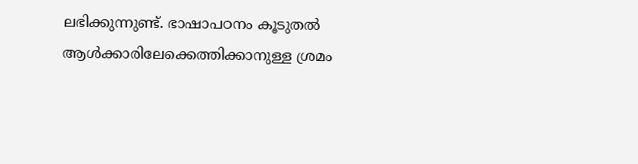ലഭിക്കുന്നുണ്ട്. ഭാഷാപഠനം കൂടുതൽ ആൾക്കാരിലേക്കെത്തിക്കാനുള്ള ശ്രമം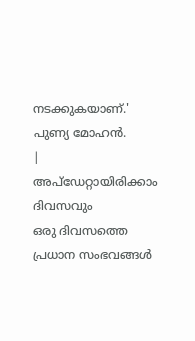നടക്കുകയാണ്.'
പുണ്യ മോഹൻ.
|
അപ്ഡേറ്റായിരിക്കാം ദിവസവും
ഒരു ദിവസത്തെ പ്രധാന സംഭവങ്ങൾ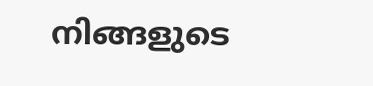നിങ്ങളുടെ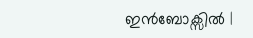ഇൻബോക്സിൽ |